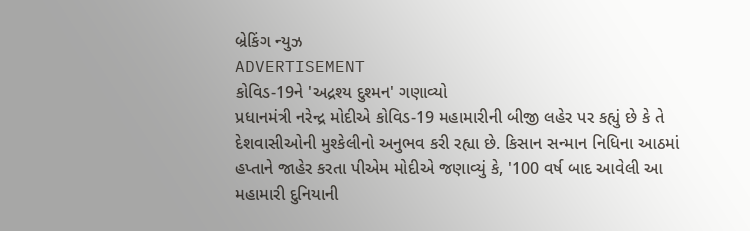બ્રેકિંગ ન્યુઝ
ADVERTISEMENT
કોવિડ-19ને 'અદ્રશ્ય દુશ્મન' ગણાવ્યો
પ્રધાનમંત્રી નરેન્દ્ર મોદીએ કોવિડ-19 મહામારીની બીજી લહેર પર કહ્યું છે કે તે દેશવાસીઓની મુશ્કેલીનો અનુભવ કરી રહ્યા છે. કિસાન સન્માન નિધિના આઠમાં હપ્તાને જાહેર કરતા પીએમ મોદીએ જણાવ્યું કે, '100 વર્ષ બાદ આવેલી આ મહામારી દુનિયાની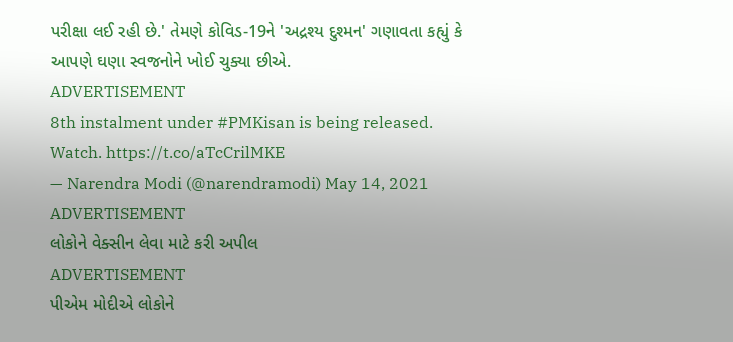પરીક્ષા લઈ રહી છે.' તેમણે કોવિડ-19ને 'અદ્રશ્ય દુશ્મન' ગણાવતા કહ્યું કે આપણે ઘણા સ્વજનોને ખોઈ ચુક્યા છીએ.
ADVERTISEMENT
8th instalment under #PMKisan is being released. Watch. https://t.co/aTcCrilMKE
— Narendra Modi (@narendramodi) May 14, 2021
ADVERTISEMENT
લોકોને વેક્સીન લેવા માટે કરી અપીલ
ADVERTISEMENT
પીએમ મોદીએ લોકોને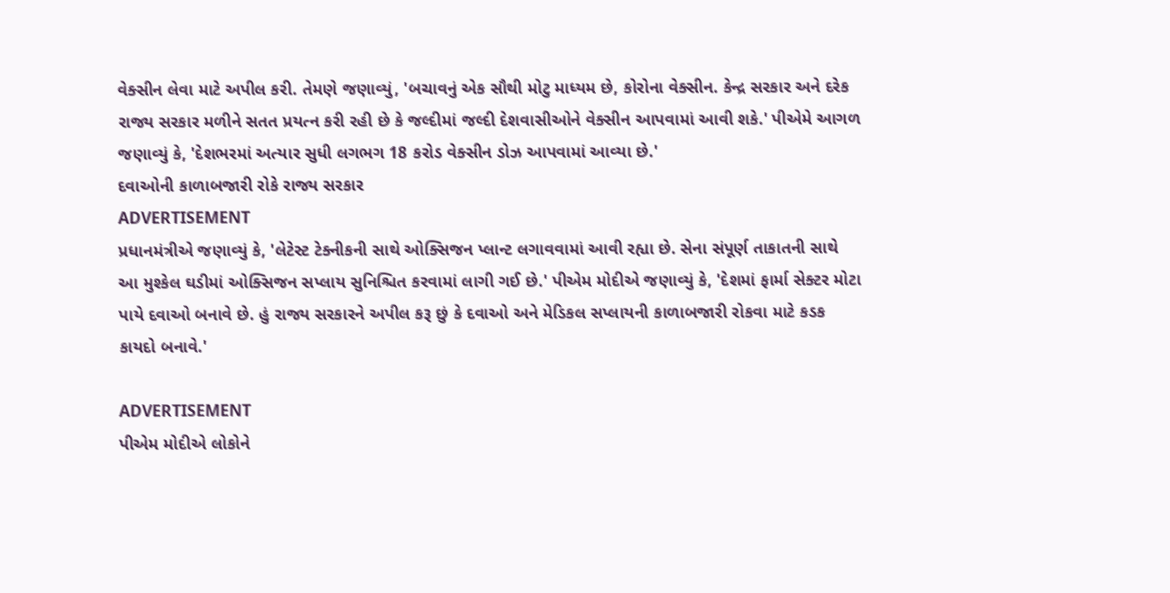વેક્સીન લેવા માટે અપીલ કરી. તેમણે જણાવ્યું, 'બચાવનું એક સૌથી મોટુ માધ્યમ છે, કોરોના વેક્સીન. કેન્દ્ર સરકાર અને દરેક રાજ્ય સરકાર મળીને સતત પ્રયત્ન કરી રહી છે કે જલ્દીમાં જલ્દી દેશવાસીઓને વેક્સીન આપવામાં આવી શકે.' પીએમે આગળ જણાવ્યું કે, 'દેશભરમાં અત્યાર સુધી લગભગ 18 કરોડ વેક્સીન ડોઝ આપવામાં આવ્યા છે.'
દવાઓની કાળાબજારી રોકે રાજ્ય સરકાર
ADVERTISEMENT
પ્રધાનમંત્રીએ જણાવ્યું કે, 'લેટેસ્ટ ટેક્નીકની સાથે ઓક્સિજન પ્લાન્ટ લગાવવામાં આવી રહ્યા છે. સેના સંપૂર્ણ તાકાતની સાથે આ મુશ્કેલ ઘડીમાં ઓક્સિજન સપ્લાય સુનિશ્ચિત કરવામાં લાગી ગઈ છે.' પીએમ મોદીએ જણાવ્યું કે, 'દેશમાં ફાર્મા સેક્ટર મોટા પાયે દવાઓ બનાવે છે. હું રાજ્ય સરકારને અપીલ કરૂ છું કે દવાઓ અને મેડિકલ સપ્લાયની કાળાબજારી રોકવા માટે કડક કાયદો બનાવે.'

ADVERTISEMENT
પીએમ મોદીએ લોકોને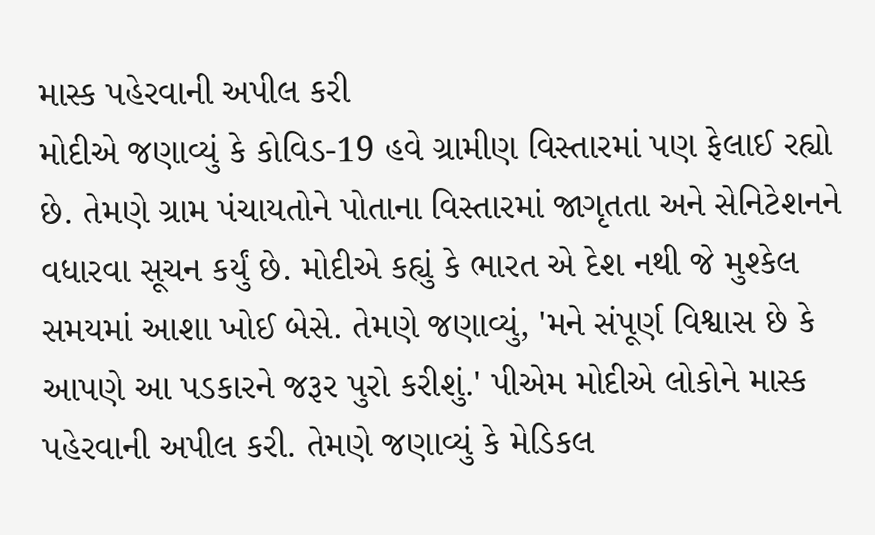માસ્ક પહેરવાની અપીલ કરી
મોદીએ જણાવ્યું કે કોવિડ-19 હવે ગ્રામીણ વિસ્તારમાં પણ ફેલાઈ રહ્યો છે. તેમણે ગ્રામ પંચાયતોને પોતાના વિસ્તારમાં જાગૃતતા અને સેનિટેશનને વધારવા સૂચન કર્યું છે. મોદીએ કહ્યું કે ભારત એ દેશ નથી જે મુશ્કેલ સમયમાં આશા ખોઈ બેસે. તેમણે જણાવ્યું, 'મને સંપૂર્ણ વિશ્વાસ છે કે આપણે આ પડકારને જરૂર પુરો કરીશું.' પીએમ મોદીએ લોકોને માસ્ક પહેરવાની અપીલ કરી. તેમણે જણાવ્યું કે મેડિકલ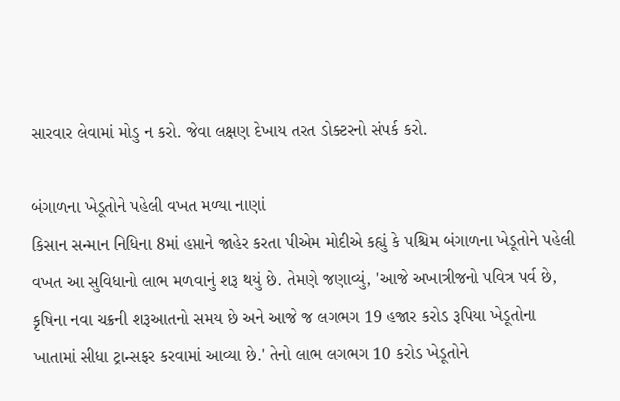સારવાર લેવામાં મોડુ ન કરો. જેવા લક્ષણ દેખાય તરત ડોક્ટરનો સંપર્ક કરો.

બંગાળના ખેડૂતોને પહેલી વખત મળ્યા નાણાં
કિસાન સન્માન નિધિના 8માં હપ્તાને જાહેર કરતા પીએમ મોદીએ કહ્યું કે પશ્ચિમ બંગાળના ખેડૂતોને પહેલી વખત આ સુવિધાનો લાભ મળવાનું શરૂ થયું છે. તેમણે જણાવ્યું, 'આજે અખાત્રીજનો પવિત્ર પર્વ છે, કૃષિના નવા ચક્રની શરૂઆતનો સમય છે અને આજે જ લગભગ 19 હજાર કરોડ રૂપિયા ખેડૂતોના ખાતામાં સીધા ટ્રાન્સફર કરવામાં આવ્યા છે.' તેનો લાભ લગભગ 10 કરોડ ખેડૂતોને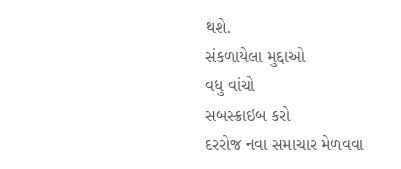થશે.
સંકળાયેલા મુદ્દાઓ
વધુ વાંચો
સબસ્ક્રાઇબ કરો
દરરોજ નવા સમાચાર મેળવવા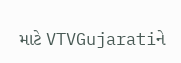માટે VTVGujaratiને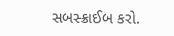સબસ્ક્રાઈબ કરો.